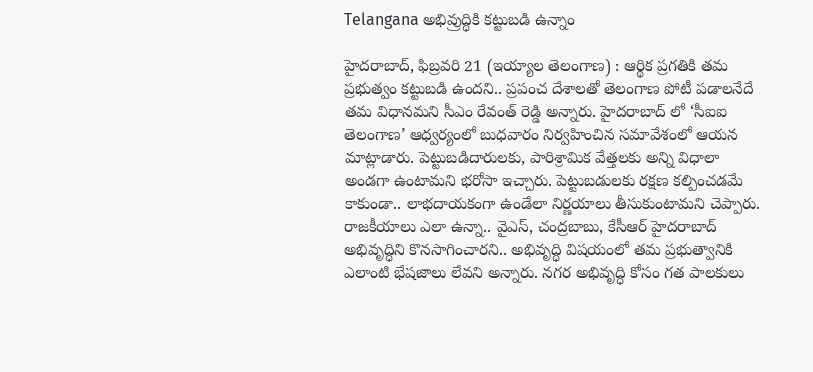Telangana అభివ్రుద్ధికి కట్టుబడి ఉన్నాం

హైదరాబాద్‌, ఫిబ్రవరి 21 (ఇయ్యాల తెలంగాణ) : ఆర్థిక ప్రగతికి తమ ప్రభుత్వం కట్టుబడి ఉందని.. ప్రపంచ దేశాలతో తెలంగాణ పోటీ పడాలనేదే తమ విధానమని సీఎం రేవంత్‌ రెడ్డి అన్నారు. హైదరాబాద్‌ లో ‘సీఐఐ తెలంగాణ’ ఆధ్వర్యంలో బుధవారం నిర్వహించిన సమావేశంలో ఆయన మాట్లాడారు. పెట్టుబడిదారులకు, పారిశ్రామిక వేత్తలకు అన్ని విధాలా అండగా ఉంటామని భరోసా ఇచ్చారు. పెట్టుబడులకు రక్షణ కల్పించడమే కాకుండా.. లాభదాయకంగా ఉండేలా నిర్ణయాలు తీసుకుంటామని చెప్పారు. రాజకీయాలు ఎలా ఉన్నా.. వైఎస్‌, చంద్రబాబు, కేసీఆర్‌ హైదరాబాద్‌ అభివృద్ధిని కొనసాగించారని.. అభివృద్ధి విషయంలో తమ ప్రభుత్వానికి ఎలాంటి భేషజాలు లేవని అన్నారు. నగర అభివృద్ధి కోసం గత పాలకులు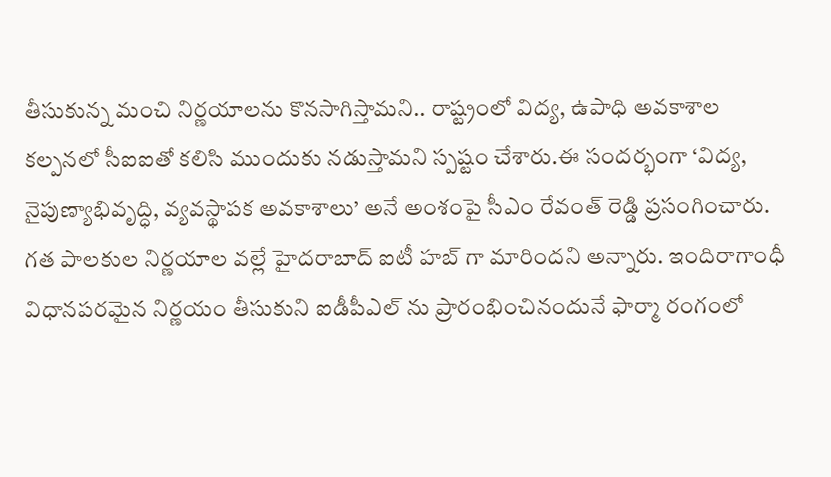తీసుకున్న మంచి నిర్ణయాలను కొనసాగిస్తామని.. రాష్ట్రంలో విద్య, ఉపాధి అవకాశాల కల్పనలో సీఐఐతో కలిసి ముందుకు నడుస్తామని స్పష్టం చేశారు.ఈ సందర్భంగా ‘విద్య, నైపుణ్యాభివృద్ధి, వ్యవస్థాపక అవకాశాలు’ అనే అంశంపై సీఎం రేవంత్‌ రెడ్డి ప్రసంగించారు. గత పాలకుల నిర్ణయాల వల్లే హైదరాబాద్‌ ఐటీ హబ్‌ గా మారిందని అన్నారు. ఇందిరాగాంధీ విధానపరమైన నిర్ణయం తీసుకుని ఐడీపీఎల్‌ ను ప్రారంభించినందునే ఫార్మా రంగంలో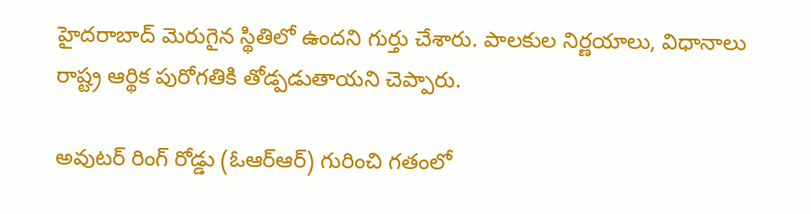హైదరాబాద్‌ మెరుగైన స్థితిలో ఉందని గుర్తు చేశారు. పాలకుల నిర్ణయాలు, విధానాలు రాష్ట్ర ఆర్థిక పురోగతికి తోడ్పడుతాయని చెప్పారు.

అవుటర్‌ రింగ్‌ రోడ్డు (ఓఆర్‌ఆర్‌) గురించి గతంలో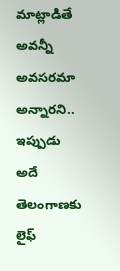మాట్లాడితే అవన్నీ అవసరమా అన్నారని.. ఇప్పుడు అదే తెలంగాణకు లైఫ్‌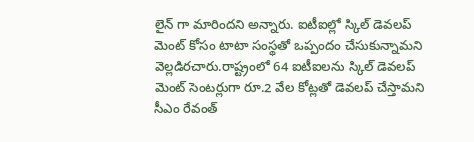లైన్‌ గా మారిందని అన్నారు. ఐటీఐల్లో స్కిల్‌ డెవలప్‌ మెంట్‌ కోసం టాటా సంస్థతో ఒప్పందం చేసుకున్నామని వెల్లడిరచారు.రాష్ట్రంలో 64 ఐటీఐలను స్కిల్‌ డెవలప్‌ మెంట్‌ సెంటర్లుగా రూ.2 వేల కోట్లతో డెవలప్‌ చేస్తామని సీఎం రేవంత్‌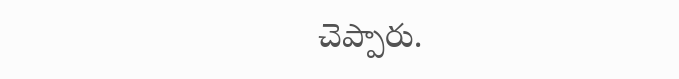చెప్పారు.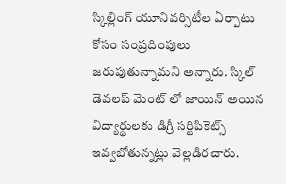స్కిల్లింగ్‌ యూనివర్సిటీల ఏర్పాటు కోసం సంప్రదింపులు జరుపుతున్నామని అన్నారు. స్కిల్‌ డెవలప్‌ మెంట్‌ లో జాయిన్‌ అయిన విద్యార్థులకు డిగ్రీ సర్టిపికెట్స్‌ ఇవ్వబోతున్నట్లు వెల్లడిరచారు.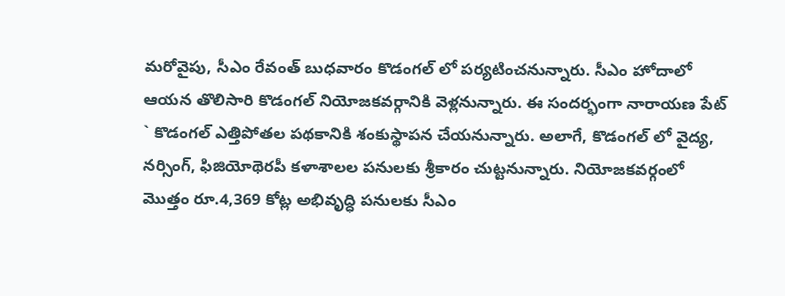మరోవైపు, సీఎం రేవంత్‌ బుధవారం కొడంగల్‌ లో పర్యటించనున్నారు. సీఎం హోదాలో ఆయన తొలిసారి కొడంగల్‌ నియోజకవర్గానికి వెళ్లనున్నారు. ఈ సందర్భంగా నారాయణ పేట్‌ ` కొడంగల్‌ ఎత్తిపోతల పథకానికి శంకుస్థాపన చేయనున్నారు. అలాగే, కొడంగల్‌ లో వైద్య, నర్సింగ్‌, ఫిజియోథెరపీ కళాశాలల పనులకు శ్రీకారం చుట్టనున్నారు. నియోజకవర్గంలో మొత్తం రూ.4,369 కోట్ల అభివృద్ధి పనులకు సీఎం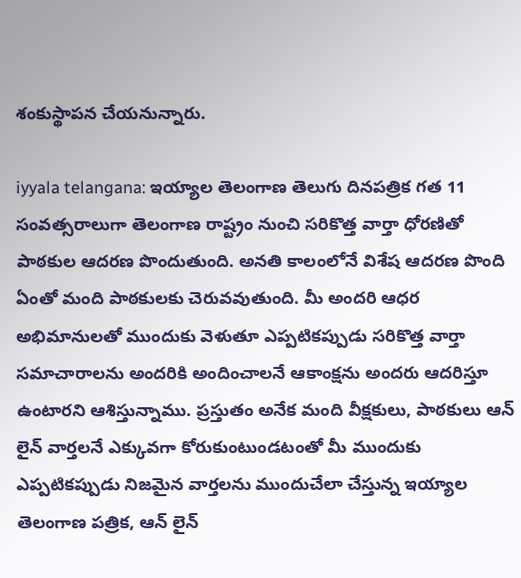శంకుస్థాపన చేయనున్నారు.

iyyala telangana: ఇయ్యాల తెలంగాణ తెలుగు దినపత్రిక గత 11 సంవత్సరాలుగా తెలంగాణ రాష్ట్రం నుంచి సరికొత్త వార్తా ధోరణితో పాఠకుల ఆదరణ పొందుతుంది. అనతి కాలంలోనే విశేష ఆదరణ పొంది ఏంతో మంది పాఠకులకు చెరువవుతుంది. మీ అందరి ఆధర అభిమానులతో ముందుకు వెళుతూ ఎప్పటికప్పుడు సరికొత్త వార్తా సమాచారాలను అందరికి అందించాలనే ఆకాంక్షను అందరు ఆదరిస్తూ ఉంటారని ఆశిస్తున్నాము. ప్రస్తుతం అనేక మంది వీక్షకులు, పాఠకులు ఆన్ లైన్ వార్తలనే ఎక్కువగా కోరుకుంటుండటంతో మీ ముందుకు ఎప్పటికప్పుడు నిజమైన వార్తలను ముందుచేలా చేస్తున్న ఇయ్యాల తెలంగాణ పత్రిక, ఆన్ లైన్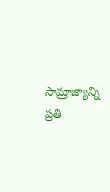సామ్రాజ్యాన్ని ప్రతి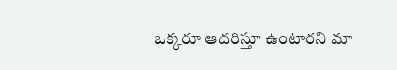ఒక్కరూ ఆదరిస్తూ ఉంటారని మా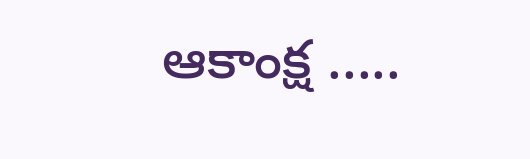ఆకాంక్ష .....